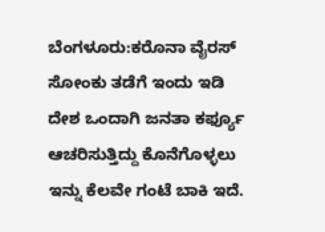ಬೆಂಗಳೂರು:ಕರೊನಾ ವೈರಸ್ ಸೋಂಕು ತಡೆಗೆ ಇಂದು ಇಡಿ ದೇಶ ಒಂದಾಗಿ ಜನತಾ ಕರ್ಫ್ಯೂ ಆಚರಿಸುತ್ತಿದ್ದು ಕೊನೆಗೊಳ್ಳಲು ಇನ್ನು ಕೆಲವೇ ಗಂಟೆ ಬಾಕಿ ಇದೆ.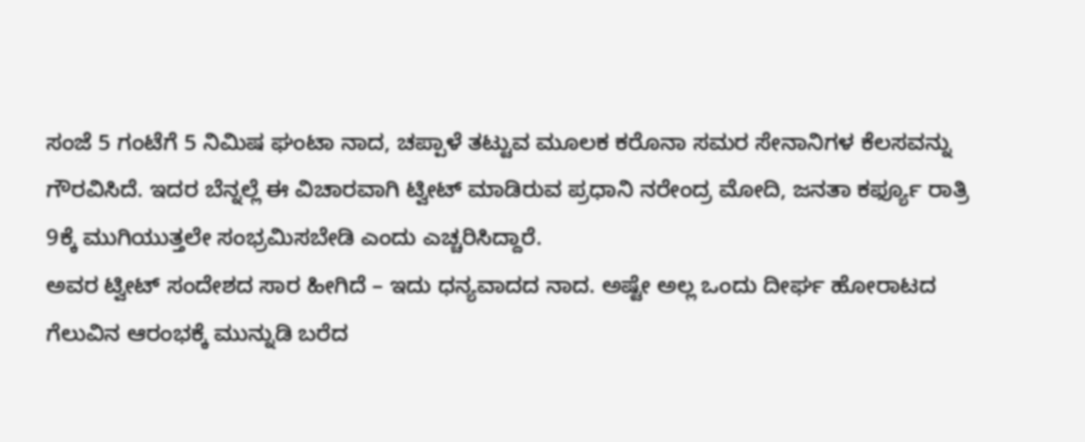ಸಂಜೆ 5 ಗಂಟೆಗೆ 5 ನಿಮಿಷ ಘಂಟಾ ನಾದ, ಚಪ್ಪಾಳೆ ತಟ್ಟುವ ಮೂಲಕ ಕರೊನಾ ಸಮರ ಸೇನಾನಿಗಳ ಕೆಲಸವನ್ನು ಗೌರವಿಸಿದೆ. ಇದರ ಬೆನ್ನಲ್ಲೆ ಈ ವಿಚಾರವಾಗಿ ಟ್ವೀಟ್ ಮಾಡಿರುವ ಪ್ರಧಾನಿ ನರೇಂದ್ರ ಮೋದಿ, ಜನತಾ ಕರ್ಫ್ಯೂ ರಾತ್ರಿ 9ಕ್ಕೆ ಮುಗಿಯುತ್ತಲೇ ಸಂಭ್ರಮಿಸಬೇಡಿ ಎಂದು ಎಚ್ಚರಿಸಿದ್ದಾರೆ.
ಅವರ ಟ್ವೀಟ್ ಸಂದೇಶದ ಸಾರ‌ ಹೀಗಿದೆ – ಇದು ಧನ್ಯವಾದದ ನಾದ. ಅಷ್ಟೇ ಅಲ್ಲ ಒಂದು‌ ದೀರ್ಘ ಹೋರಾಟದ ಗೆಲುವಿನ ಆರಂಭಕ್ಕೆ ಮುನ್ನುಡಿ ಬರೆದ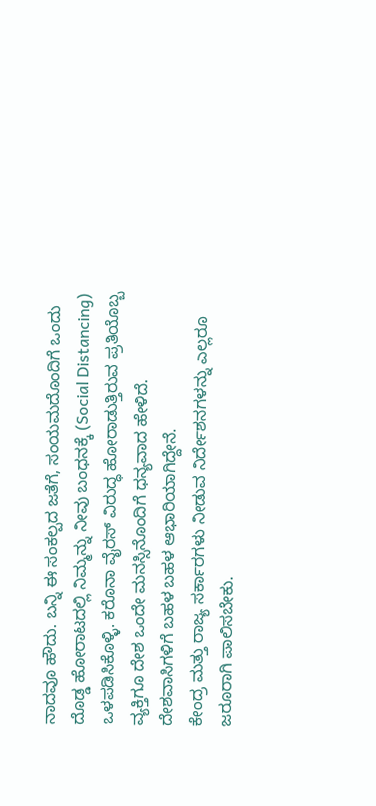ನಾದವೂ ಹೌದು. ಬನ್ನಿ ಈ ಸಂಕಲ್ಪದ ಜತೆಗೆ, ಸಂಯಮದೊಂದಿಗೆ ಒಂದು‌ ದೊಡ್ಡ‌ ಹೋರಾಟದಲ್ಲಿ ನಿಮ್ಮನ್ನು ನೀವು ಬಂಧನಕ್ಕೆ (Social Distancing) ಒಳಪಡಿಸಿಕೊಳ್ಳಿ. ಕರೊನಾ ವೈರಸ್ ‌ವಿರುದ್ಧ ಹೋರಾಡುತ್ತಿರುವ ಪ್ರತಿಯೊಬ್ಬ ವ್ಯಕ್ತಿಗೂ ದೇಶ ಒಂದೇ ಮನಸ್ಸಿನೊಂದಿಗೆ ಧನ್ಯವಾದ ಹೇಳಿದೆ. ದೇಶವಾಸಿಗಳಿಗೆ ಬಹಳ ಬಹಳ ಆಭಾರಿಯಾಗಿದ್ದೇನೆ.
ಕೇಂದ್ರ ಮತ್ತು ರಾಜ್ಯ ಸರ್ಕಾರಗಳು ನೀಡುವ ನಿರ್ದೇಶನಗಳನ್ನು ಎಲ್ಲರೂ ಜರೂರಾಗಿ ಪಾಲಿಸಬೇಕು.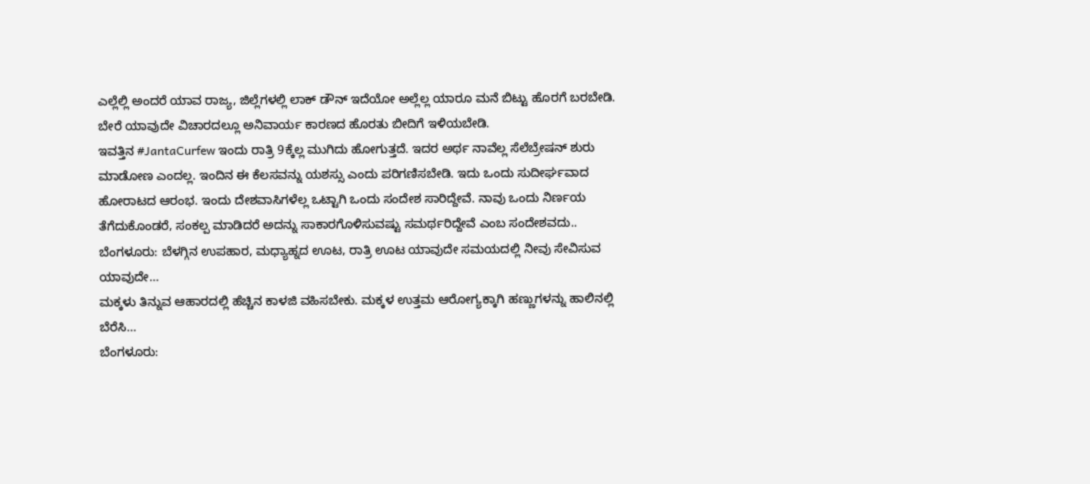ಎಲ್ಲೆಲ್ಲಿ ಅಂದರೆ ಯಾವ ರಾಜ್ಯ, ಜಿಲ್ಲೆಗಳಲ್ಲಿ ಲಾಕ್ ಡೌನ್ ಇದೆಯೋ ಅಲ್ಲೆಲ್ಲ ಯಾರೂ ಮನೆ ಬಿಟ್ಟು ಹೊರಗೆ ಬರಬೇಡಿ. ಬೇರೆ ಯಾವುದೇ ವಿಚಾರದಲ್ಲೂ ಅನಿವಾರ್ಯ ಕಾರಣದ‌ ಹೊರತು ಬೀದಿಗೆ ಇಳಿಯಬೇಡಿ.
ಇವತ್ತಿನ #JantaCurfew ಇಂದು ರಾತ್ರಿ 9ಕ್ಕೆಲ್ಲ ಮುಗಿದು ಹೋಗುತ್ತದೆ. ಇದರ ಅರ್ಥ ನಾವೆಲ್ಲ ಸೆಲೆಬ್ರೇಷನ್ ಶುರು ಮಾಡೋಣ ಎಂದಲ್ಲ. ಇಂದಿನ ಈ ಕೆಲಸವನ್ನು ಯಶಸ್ಸು ಎಂದು ಪರಿಗಣಿಸಬೇಡಿ. ಇದು ಒಂದು ಸುದೀರ್ಘವಾದ ಹೋರಾಟದ ಆರಂಭ. ಇಂದು ದೇಶವಾಸಿಗಳೆಲ್ಲ ಒಟ್ಟಾಗಿ ಒಂದು ಸಂದೇಶ ಸಾರಿದ್ದೇವೆ. ನಾವು ಒಂದು ನಿರ್ಣಯ ತೆಗೆದುಕೊಂಡರೆ, ಸಂಕಲ್ಪ ಮಾಡಿದರೆ ಅದನ್ನು ಸಾಕಾರಗೊಳಿಸುವಷ್ಟು ಸಮರ್ಥರಿದ್ದೇವೆ ಎಂಬ ಸಂದೇಶವದು..
ಬೆಂಗಳೂರು: ಬೆಳಗ್ಗಿನ ಉಪಹಾರ, ಮಧ್ಯಾಹ್ನದ ಊಟ, ರಾತ್ರಿ ಊಟ ಯಾವುದೇ ಸಮಯದಲ್ಲಿ ನೀವು ಸೇವಿಸುವ ಯಾವುದೇ…
ಮಕ್ಕಳು ತಿನ್ನುವ ಆಹಾರದಲ್ಲಿ ಹೆಚ್ಚಿನ ಕಾಳಜಿ ವಹಿಸಬೇಕು. ಮಕ್ಕಳ ಉತ್ತಮ ಆರೋಗ್ಯಕ್ಕಾಗಿ ಹಣ್ಣುಗಳನ್ನು ಹಾಲಿನಲ್ಲಿ ಬೆರೆಸಿ…
ಬೆಂಗಳೂರು: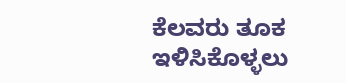ಕೆಲವರು ತೂಕ ಇಳಿಸಿಕೊಳ್ಳಲು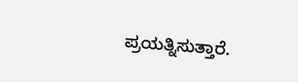ಪ್ರಯತ್ನಿಸುತ್ತಾರೆ.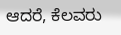ಆದರೆ, ಕೆಲವರು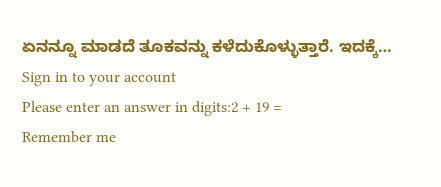ಏನನ್ನೂ ಮಾಡದೆ ತೂಕವನ್ನು ಕಳೆದುಕೊಳ್ಳುತ್ತಾರೆ. ಇದಕ್ಕೆ…
Sign in to your account
Please enter an answer in digits:2 + 19 =
Remember me